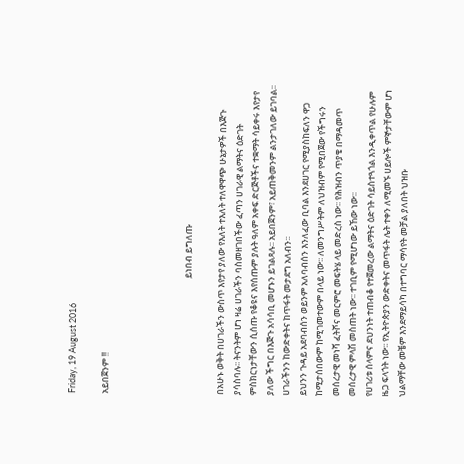Friday, 19 August 2016

አይበጀንም !!




                                                          ይነበብ ይግለጡ

በአሁኑ ወቅት በሀገራችን ውስጥ እየታየ ያለው የእለት ተእለት ተለዋዋጭ ሁኔታዎች በእጅጉ ያሳስባሉ፡፡ ትናንትም ሆነ ዛሬ ሀገራችን ባስመዘገበችው ፈጣን ሀገራዊ ልማትና ዕድገት ምስክርነታቸውን ሲሰጡ የቆዩና እየሰጡም ያሉት ዓለም አቀፍ ድርጅቶችና ተቋማት ሳይቀሩ እየታየ ያለው ችግር በእጅጉ አሳሳቢ መሆኑን ይገልጻሉ፡፡ አይበጀንም፣ አይጠቅመንም ልንታገለው ይገባል፡፡ ሀገራችንን ከውድቀትና ከጥፋት መታደግ አለብን፡፡
ይህንን ጉዳይ አደባብሰን ወይንም አለባብሰን እንለፈው ቢባል እንደሀገር የሚያስከፍለን ዋጋ ከሚታሰበውም ከሚገመተውም በላይ ነው፡፡ ለመንግሥትም ለህዝብም የሚበጀው የችግሩን መሰረታዊ መነሻ ፈትሾና መርምሮ መፍትሄ ላይ መድረስ ነው፡፡ የሕዝብን ጥያቄ በማዳመጥ መሰረታዊ ምላሽ መስጠት ነው፡፡ ተገቢም የሚሆነው ይኸው ነው፡፡
የሀገሪቱ ሰላምና ደህንነት ተጠብቆ የተጀመረው ልማትና ዕድገት ሳይስተጓጎል እንዲቀጥል የሁሉም ዜጋ ፍላጎት ነው፡፡ የኢትዮጵያን ውድቀትና መጥፋት ሌት ተቀን ለሚመኙ ሀይሎች ምኞታቸውም ሆነ ህልማቸው መቼም እንደማይሳካ በተግባር ማሳየት መቻል ያለበት ህዝቡ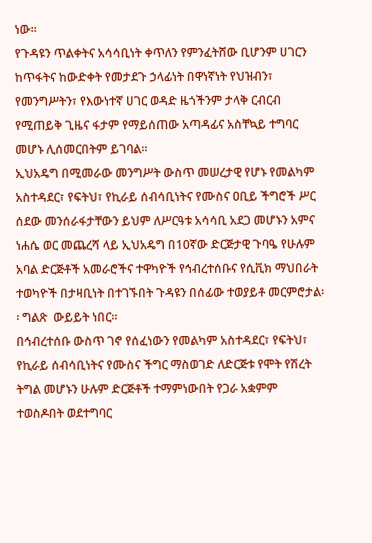ነው፡፡
የጉዳዩን ጥልቀትና አሳሳቢነት ቀጥለን የምንፈትሸው ቢሆንም ሀገርን ከጥፋትና ከውድቀት የመታደጉ ኃላፊነት በዋነኛነት የህዝብን፣ የመንግሥትን፣ የእውነተኛ ሀገር ወዳድ ዜጎችንም ታላቅ ርብርብ የሚጠይቅ ጊዜና ፋታም የማይሰጠው አጣዳፊና አስቸኳይ ተግባር መሆኑ ሊሰመርበትም ይገባል፡፡
ኢህአዴግ በሚመራው መንግሥት ውስጥ መሠረታዊ የሆኑ የመልካም አስተዳደር፣ የፍትህ፣ የኪራይ ሰብሳቢነትና የሙስና ዐቢይ ችግሮች ሥር ሰደው መንሰራፋታቸውን ይህም ለሥርዓቱ አሳሳቢ አደጋ መሆኑን አምና ነሐሴ ወር መጨረሻ ላይ ኢህአዴግ በ10ኛው ድርጅታዊ ጉባዔ የሁሉም አባል ድርጅቶች አመራሮችና ተዋካዮች የኅብረተሰቡና የሲቪክ ማህበራት ተወካዮች በታዛቢነት በተገኙበት ጉዳዩን በሰፊው ተወያይቶ መርምሮታል፡፡ ግልጽ  ውይይት ነበር፡፡
በኅብረተሰቡ ውስጥ ገኖ የሰፈነውን የመልካም አስተዳደር፣ የፍትህ፣ የኪራይ ሰብሳቢነትና የሙስና ችግር ማስወገድ ለድርጅቱ የሞት የሽረት ትግል መሆኑን ሁሉም ድርጅቶች ተማምነውበት የጋራ አቋምም ተወስዶበት ወደተግባር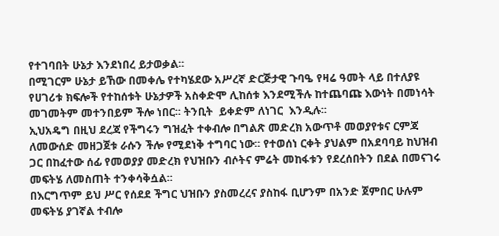የተገባበት ሁኔታ እንደነበረ ይታወቃል፡፡
በሚገርም ሁኔታ ይኸው በመቀሌ የተካሄደው አሥረኛ ድርጅታዊ ጉባዔ የዛሬ ዓመት ላይ በተለያዩ የሀገሪቱ ክፍሎች የተከሰቱት ሁኔታዎች አስቀድሞ ሊከሰቱ እንደሚችሉ ከተጨባጩ እውነት በመነሳት መገመትም መተንበይም ችሎ ነበር፡፡ ትንቢት  ይቀድም ለነገር  እንዲሉ፡፡
ኢህአዴግ በዚህ ደረጃ የችግሩን ግዝፈት ተቀብሎ በግልጽ መድረክ አውጥቶ መወያየቱና ርምጃ ለመውሰድ መዘጋጀቱ ራሱን ችሎ የሚደነቅ ተግባር ነው፡፡ የተወሰነ ርቀት ያህልም በአደባባይ ከህዝብ ጋር በከፈተው ሰፊ የመወያያ መድረክ የህዝቡን ብሶትና ምሬት መከፋቱን የደረሰበትን በደል በመናገሩ መፍትሄ ለመስጠት ተንቀሳቅሷል፡፡
በእርግጥም ይህ ሥር የሰደደ ችግር ህዝቡን ያስመረረና ያስከፋ ቢሆንም በአንድ ጀምበር ሁሉም መፍትሄ ያገኛል ተብሎ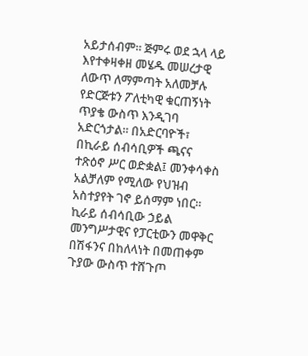አይታሰብም፡፡ ጅምሩ ወደ ኋላ ላይ እየተቀዛቀዘ መሄዱ መሠረታዊ ለውጥ ለማምጣት አለመቻሉ የድርጅቱን ፖለቲካዊ ቁርጠኝነት ጥያቄ ውስጥ እንዲገባ አድርጎታል፡፡ በአድርባዮች፣ በኪራይ ሰብሳቢዎች ጫናና ተጽዕኖ ሥር ወድቋል፤ መንቀሳቀስ አልቻለም የሚለው የህዝብ አስተያየት ገኖ ይሰማም ነበር፡፡
ኪራይ ሰብሳቢው ኃይል መንግሥታዊና የፓርቲውን መዋቅር በሽፋንና በከለላነት በመጠቀም ጉያው ውስጥ ተሸጉጦ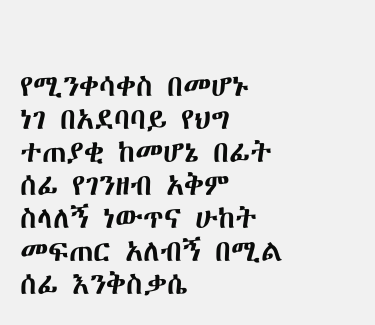የሚንቀሳቀስ በመሆኑ ነገ በአደባባይ የህግ ተጠያቂ ከመሆኔ በፊት ሰፊ የገንዘብ አቅም ስላለኝ ነውጥና ሁከት መፍጠር አለብኝ በሚል ሰፊ እንቅስቃሴ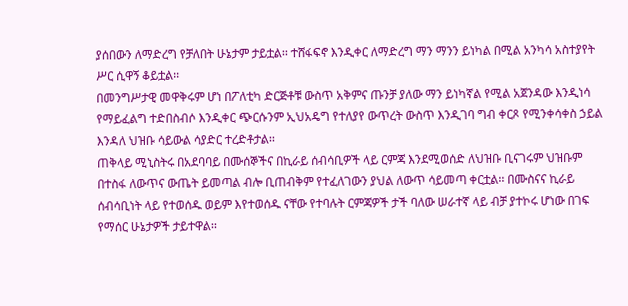ያሰበውን ለማድረግ የቻለበት ሁኔታም ታይቷል፡፡ ተሸፋፍኖ እንዲቀር ለማድረግ ማን ማንን ይነካል በሚል አንካሳ አስተያየት ሥር ሲዋኝ ቆይቷል፡፡
በመንግሥታዊ መዋቅሩም ሆነ በፖለቲካ ድርጅቶቹ ውስጥ አቅምና ጡንቻ ያለው ማን ይነካኛል የሚል አጀንዳው እንዲነሳ የማይፈልግ ተድበስብሶ እንዲቀር ጭርሱንም ኢህአዴግ የተለያየ ውጥረት ውስጥ እንዲገባ ግብ ቀርጾ የሚንቀሳቀስ ኃይል እንዳለ ህዝቡ ሳይውል ሳያድር ተረድቶታል፡፡
ጠቅላይ ሚኒስትሩ በአደባባይ በሙሰኞችና በኪራይ ሰብሳቢዎች ላይ ርምጃ እንደሚወሰድ ለህዝቡ ቢናገሩም ህዝቡም በተስፋ ለውጥና ውጤት ይመጣል ብሎ ቢጠብቅም የተፈለገውን ያህል ለውጥ ሳይመጣ ቀርቷል፡፡ በሙስናና ኪራይ ሰብሳቢነት ላይ የተወሰዱ ወይም እየተወሰዱ ናቸው የተባሉት ርምጃዎች ታች ባለው ሠራተኛ ላይ ብቻ ያተኮሩ ሆነው በገፍ የማሰር ሁኔታዎች ታይተዋል፡፡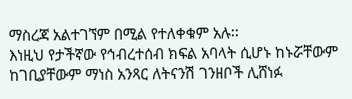ማስረጃ አልተገኘም በሚል የተለቀቁም አሉ፡፡
እነዚህ የታችኛው የኅብረተሰብ ክፍል አባላት ሲሆኑ ከኑሯቸውም ከገቢያቸውም ማነስ አንጻር ለትናንሽ ገንዘቦች ሊሸነፉ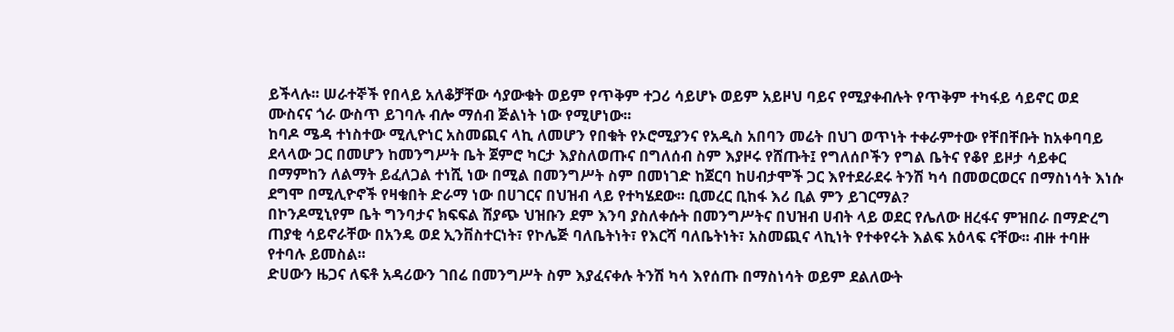ይችላሉ፡፡ ሠራተኞች የበላይ አለቆቻቸው ሳያውቁት ወይም የጥቅም ተጋሪ ሳይሆኑ ወይም አይዞህ ባይና የሚያቀብሉት የጥቅም ተካፋይ ሳይኖር ወደ ሙስናና ጎራ ውስጥ ይገባሉ ብሎ ማሰብ ጅልነት ነው የሚሆነው፡፡
ከባዶ ሜዳ ተነስተው ሚሊዮነር አስመጪና ላኪ ለመሆን የበቁት የኦሮሚያንና የአዲስ አበባን መሬት በህገ ወጥነት ተቀራምተው የቸበቸቡት ከአቀባባይ ደላላው ጋር በመሆን ከመንግሥት ቤት ጀምሮ ካርታ እያስለወጡና በግለሰብ ስም እያዞሩ የሸጡት፤ የግለሰቦችን የግል ቤትና የቆየ ይዞታ ሳይቀር በማምከን ለልማት ይፈለጋል ተነሺ ነው በሚል በመንግሥት ስም በመነገድ ከጀርባ ከሀብታሞች ጋር እየተደራደሩ ትንሽ ካሳ በመወርወርና በማስነሳት እነሱ ደግሞ በሚሊዮኖች የዛቁበት ድራማ ነው በሀገርና በህዝብ ላይ የተካሄደው፡፡ ቢመረር ቢከፋ እሪ ቢል ምን ይገርማል?
በኮንዶሚኒየም ቤት ግንባታና ክፍፍል ሽያጭ ህዝቡን ደም እንባ ያስለቀሱት በመንግሥትና በህዝብ ሀብት ላይ ወደር የሌለው ዘረፋና ምዝበራ በማድረግ ጠያቂ ሳይኖራቸው በአንዴ ወደ ኢንቨስተርነት፣ የኮሌጅ ባለቤትነት፣ የእርሻ ባለቤትነት፣ አስመጪና ላኪነት የተቀየሩት እልፍ አዕላፍ ናቸው፡፡ ብዙ ተባዙ የተባሉ ይመስል፡፡
ድሀውን ዜጋና ለፍቶ አዳሪውን ገበሬ በመንግሥት ስም እያፈናቀሉ ትንሽ ካሳ እየሰጡ በማስነሳት ወይም ደልለውት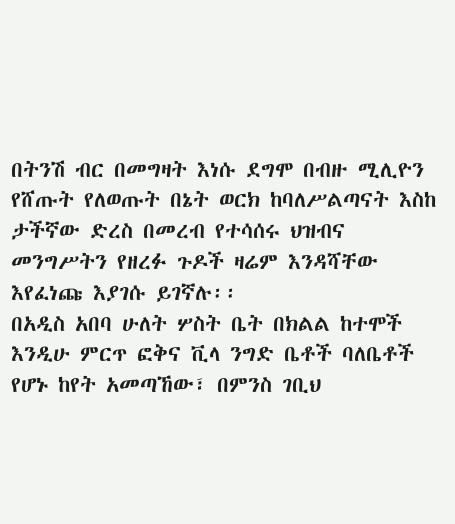በትንሽ ብር በመግዛት እነሱ ደግሞ በብዙ ሚሊዮን የሸጡት የለወጡት በኔት ወርክ ከባለሥልጣናት እስከ ታችኛው ድረስ በመረብ የተሳሰሩ ህዝብና መንግሥትን የዘረፉ ጉዶች ዛሬም እንዳሻቸው እየፈነጩ እያገሱ ይገኛሉ፡፡
በአዲስ አበባ ሁለት ሦስት ቤት በክልል ከተሞች እንዲሁ ምርጥ ፎቅና ቪላ ንግድ ቤቶች ባለቤቶች የሆኑ ከየት አመጣኸው፣ በምንስ ገቢህ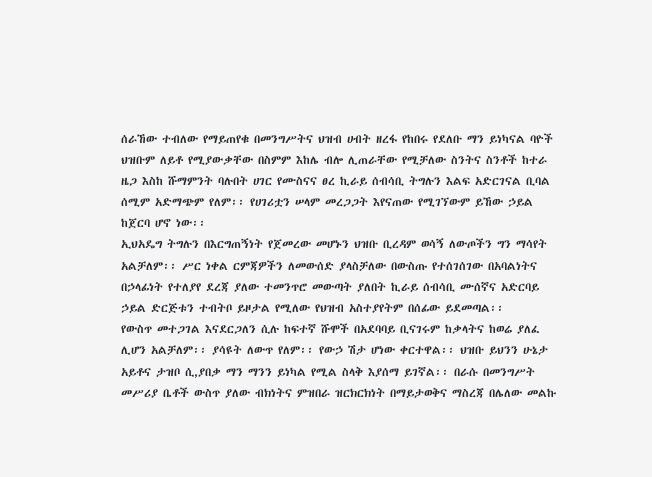ሰራኸው ተብለው የማይጠየቁ በመንግሥትና ህዝብ ሀብት ዘረፋ የከበሩ የደለቡ ማን ይነካናል ባዮች ህዝቡም ለይቶ የሚያውቃቸው በስምም እከሌ ብሎ ሊጠራቸው የሚቻለው ስንትና ስንቶች ከተራ ዜጋ እስከ ሹማምንት ባሉበት ሀገር የሙስናና ፀረ ኪራይ ሰብሳቢ ትግሉን እልፍ አድርገናል ቢባል ሰሚም አድማጭም የለም፡፡ የሀገሪቷን ሠላም መረጋጋት እየናጠው የሚገኘውም ይኸው ኃይል ከጀርባ ሆኖ ነው፡፡
ኢህአዴግ ትግሉን በእርግጠኝነት የጀመረው መሆኑን ህዝቡ ቢረዳም ወሳኝ ለውጦችን ግን ማሳየት አልቻለም፡፡ ሥር ነቀል ርምጃዎችን ለመውሰድ ያላስቻለው በውስጡ የተሰገሰገው በአባልነትና በኃላፊነት የተለያየ ደረጃ ያለው ተመንጥሮ መውጣት ያለበት ኪራይ ሰብሳቢ ሙሰኛና አድርባይ ኃይል ድርጅቱን ተብትቦ ይዞታል የሚለው የህዝብ አስተያየትም በሰፊው ይደመጣል፡፡
የውስጥ መተጋገል እናደርጋለን ሲሉ ከፍተኛ ሹሞች በአደባባይ ቢናገሩም ከቃላትና ከወሬ ያለፈ ሊሆን አልቻለም፡፡ ያሳዩት ለውጥ የለም፡፡ የውኃ ሽታ ሆነው ቀርተዋል፡፡ ህዝቡ ይህንን ሁኔታ አይቶና ታዝቦ ሲ,ያበቃ ማን ማንን ይነካል የሚል ስላቅ እያሰማ ይገኛል፡፡ በራሱ በመንግሥት መሥሪያ ቤቶች ውስጥ ያለው ብክነትና ምዝበራ ዝርክርክነት በማይታወቅና ማስረጃ በሌለው መልኩ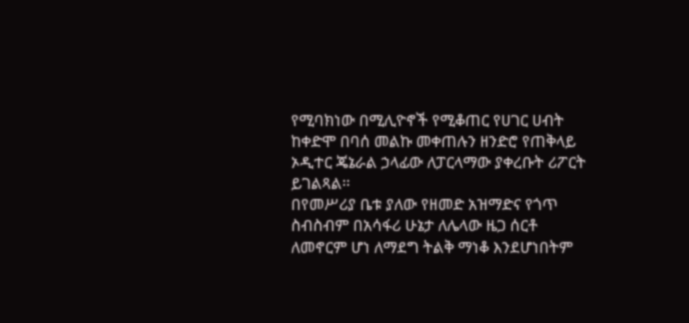የሚባክነው በሚሊዮኖች የሚቆጠር የሀገር ሀብት ከቀድሞ በባሰ መልኩ መቀጠሉን ዘንድሮ የጠቅላይ ኦዲተር ጄኔራል ኃላፊው ለፓርላማው ያቀረቡት ሪፖርት ይገልጻል፡፡
በየመሥሪያ ቤቱ ያለው የዘመድ አዝማድና የጎጥ ስብስብም በአሳፋሪ ሁኔታ ለሌላው ዜጋ ሰርቶ ለመኖርም ሆነ ለማደግ ትልቅ ማነቆ እንደሆነበትም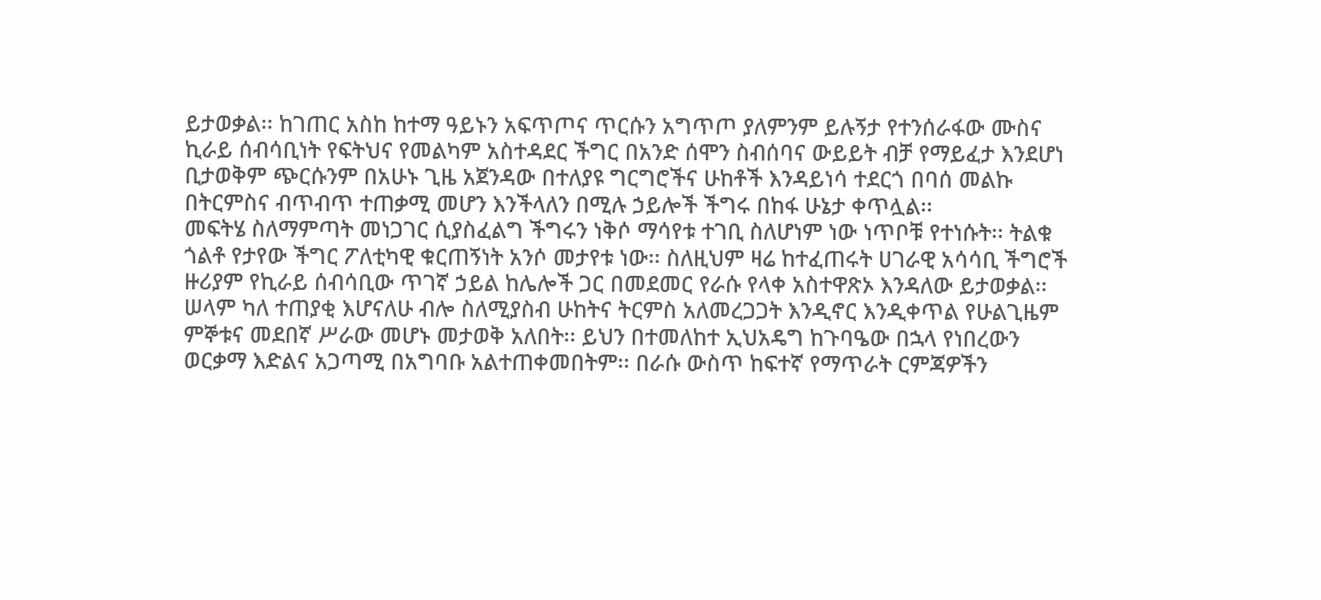ይታወቃል፡፡ ከገጠር አስከ ከተማ ዓይኑን አፍጥጦና ጥርሱን አግጥጦ ያለምንም ይሉኝታ የተንሰራፋው ሙስና ኪራይ ሰብሳቢነት የፍትህና የመልካም አስተዳደር ችግር በአንድ ሰሞን ስብሰባና ውይይት ብቻ የማይፈታ እንደሆነ ቢታወቅም ጭርሱንም በአሁኑ ጊዜ አጀንዳው በተለያዩ ግርግሮችና ሁከቶች እንዳይነሳ ተደርጎ በባሰ መልኩ በትርምስና ብጥብጥ ተጠቃሚ መሆን እንችላለን በሚሉ ኃይሎች ችግሩ በከፋ ሁኔታ ቀጥሏል፡፡
መፍትሄ ስለማምጣት መነጋገር ሲያስፈልግ ችግሩን ነቅሶ ማሳየቱ ተገቢ ስለሆነም ነው ነጥቦቹ የተነሱት፡፡ ትልቁ ጎልቶ የታየው ችግር ፖለቲካዊ ቁርጠኝነት አንሶ መታየቱ ነው፡፡ ስለዚህም ዛሬ ከተፈጠሩት ሀገራዊ አሳሳቢ ችግሮች ዙሪያም የኪራይ ሰብሳቢው ጥገኛ ኃይል ከሌሎች ጋር በመደመር የራሱ የላቀ አስተዋጽኦ እንዳለው ይታወቃል፡፡
ሠላም ካለ ተጠያቂ እሆናለሁ ብሎ ስለሚያስብ ሁከትና ትርምስ አለመረጋጋት እንዲኖር እንዲቀጥል የሁልጊዜም ምኞቱና መደበኛ ሥራው መሆኑ መታወቅ አለበት፡፡ ይህን በተመለከተ ኢህአዴግ ከጉባዔው በኋላ የነበረውን ወርቃማ እድልና አጋጣሚ በአግባቡ አልተጠቀመበትም፡፡ በራሱ ውስጥ ከፍተኛ የማጥራት ርምጃዎችን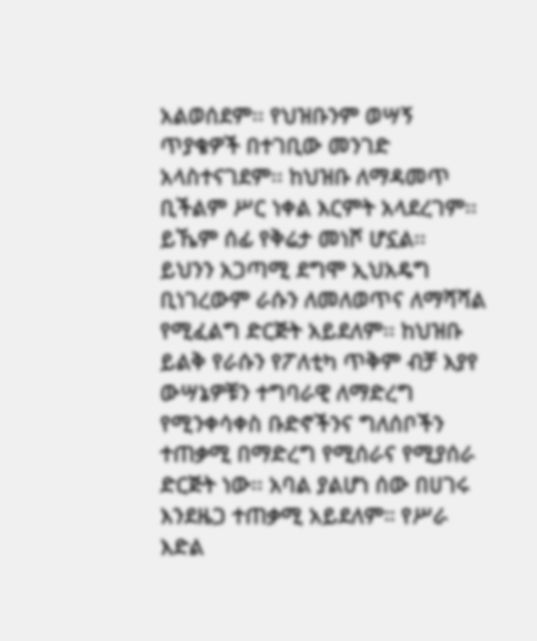አልወሰደም፡፡ የህዝቡንም ወሣኝ ጥያቄዎች በተገቢው መንገድ አላስተናገደም፡፡ ከህዝቡ ለማዳመጥ ቢችልም ሥር ነቀል እርምት አላደረገም፡፡ ይኼም ሰፊ የቅሬታ መነሾ ሆኗል፡፡
ይህንን አጋጣሚ ደግሞ ኢህአዴግ ቢነገረውም ራሱን ለመለወጥና ለማሻሻል የሚፈልግ ድርጅት አይደለም፡፡ ከህዝቡ ይልቅ የራሱን የፖለቲካ ጥቅም ብቻ እያየ ውሣኔዎቹን ተግባራዊ ለማድረግ የሚንቀሳቀስ ቡድኖችንና ግለሰቦችን ተጠቃሚ በማድረግ የሚሰራና የሚያሰራ ድርጅት ነው፡፡ አባል ያልሆነ ሰው በሀገሩ እንደዜጋ ተጠቃሚ አይደለም። የሥራ እድል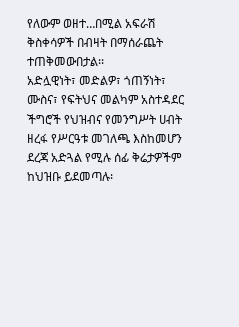የለውም ወዘተ…በሚል አፍራሽ ቅስቀሳዎች በብዛት በማሰራጨት ተጠቅመውበታል፡፡
አድሏዊነት፣ መድልዎ፣ ጎጠኝነት፣ ሙስና፣ የፍትህና መልካም አስተዳደር ችግሮች የህዝብና የመንግሥት ሀብት ዘረፋ የሥርዓቱ መገለጫ እስከመሆን ደረጃ አድጓል የሚሉ ሰፊ ቅሬታዎችም ከህዝቡ ይደመጣሉ፡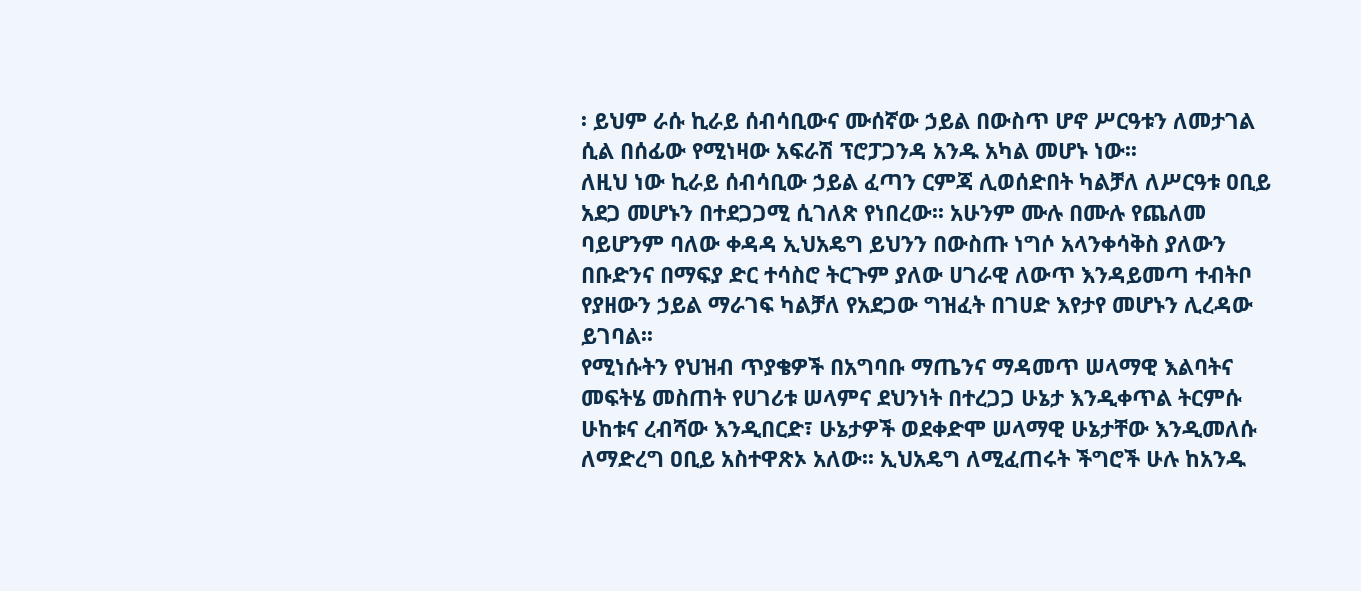፡ ይህም ራሱ ኪራይ ሰብሳቢውና ሙሰኛው ኃይል በውስጥ ሆኖ ሥርዓቱን ለመታገል ሲል በሰፊው የሚነዛው አፍራሽ ፕሮፓጋንዳ አንዱ አካል መሆኑ ነው፡፡
ለዚህ ነው ኪራይ ሰብሳቢው ኃይል ፈጣን ርምጃ ሊወሰድበት ካልቻለ ለሥርዓቱ ዐቢይ አደጋ መሆኑን በተደጋጋሚ ሲገለጽ የነበረው፡፡ አሁንም ሙሉ በሙሉ የጨለመ ባይሆንም ባለው ቀዳዳ ኢህአዴግ ይህንን በውስጡ ነግሶ አላንቀሳቅስ ያለውን በቡድንና በማፍያ ድር ተሳስሮ ትርጉም ያለው ሀገራዊ ለውጥ እንዳይመጣ ተብትቦ የያዘውን ኃይል ማራገፍ ካልቻለ የአደጋው ግዝፈት በገሀድ እየታየ መሆኑን ሊረዳው ይገባል፡፡
የሚነሱትን የህዝብ ጥያቄዎች በአግባቡ ማጤንና ማዳመጥ ሠላማዊ እልባትና መፍትሄ መስጠት የሀገሪቱ ሠላምና ደህንነት በተረጋጋ ሁኔታ እንዲቀጥል ትርምሱ ሁከቱና ረብሻው እንዲበርድ፣ ሁኔታዎች ወደቀድሞ ሠላማዊ ሁኔታቸው እንዲመለሱ ለማድረግ ዐቢይ አስተዋጽኦ አለው፡፡ ኢህአዴግ ለሚፈጠሩት ችግሮች ሁሉ ከአንዱ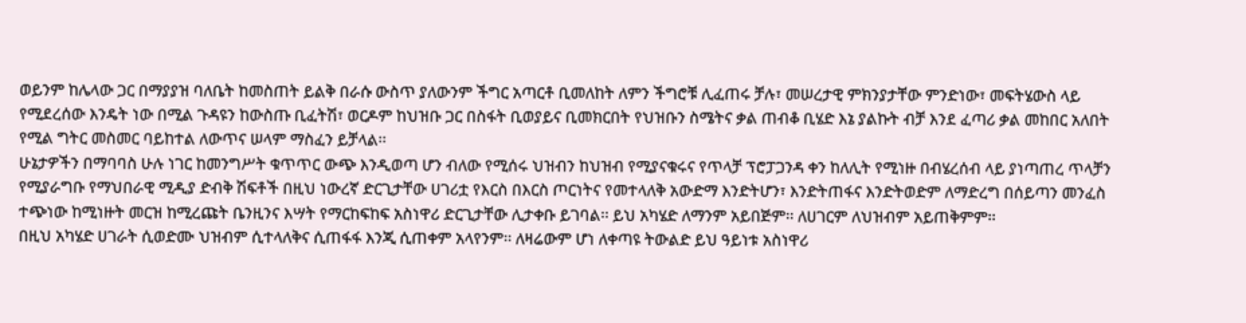ወይንም ከሌላው ጋር በማያያዝ ባለቤት ከመስጠት ይልቅ በራሱ ውስጥ ያለውንም ችግር አጣርቶ ቢመለከት ለምን ችግሮቹ ሊፈጠሩ ቻሉ፣ መሠረታዊ ምክንያታቸው ምንድነው፣ መፍትሄውስ ላይ የሚደረሰው እንዴት ነው በሚል ጉዳዩን ከውስጡ ቢፈትሽ፣ ወርዶም ከህዝቡ ጋር በስፋት ቢወያይና ቢመክርበት የህዝቡን ስሜትና ቃል ጠብቆ ቢሄድ እኔ ያልኩት ብቻ እንደ ፈጣሪ ቃል መከበር አለበት የሚል ግትር መስመር ባይከተል ለውጥና ሠላም ማስፈን ይቻላል፡፡
ሁኔታዎችን በማባባስ ሁሉ ነገር ከመንግሥት ቁጥጥር ውጭ እንዲወጣ ሆን ብለው የሚሰሩ ህዝብን ከህዝብ የሚያናቁሩና የጥላቻ ፕሮፓጋንዳ ቀን ከለሊት የሚነዙ በብሄረሰብ ላይ ያነጣጠረ ጥላቻን የሚያራግቡ የማህበራዊ ሚዲያ ድብቅ ሽፍቶች በዚህ ነውረኛ ድርጊታቸው ሀገሪቷ የእርስ በእርስ ጦርነትና የመተላለቅ አውድማ እንድትሆን፣ እንድትጠፋና እንድትወድም ለማድረግ በሰይጣን መንፈስ ተጭነው ከሚነዙት መርዝ ከሚረጩት ቤንዚንና እሣት የማርከፍከፍ አስነዋሪ ድርጊታቸው ሊታቀቡ ይገባል፡፡ ይህ አካሄድ ለማንም አይበጅም፡፡ ለሀገርም ለህዝብም አይጠቅምም፡፡
በዚህ አካሄድ ሀገራት ሲወድሙ ህዝብም ሲተላለቅና ሲጠፋፋ እንጂ ሲጠቀም አላየንም፡፡ ለዛሬውም ሆነ ለቀጣዩ ትውልድ ይህ ዓይነቱ አስነዋሪ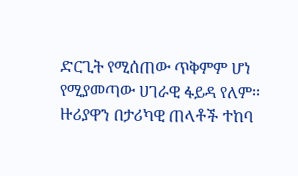ድርጊት የሚሰጠው ጥቅምም ሆነ የሚያመጣው ሀገራዊ ፋይዳ የለም፡፡ ዙሪያዋን በታሪካዊ ጠላቶች ተከባ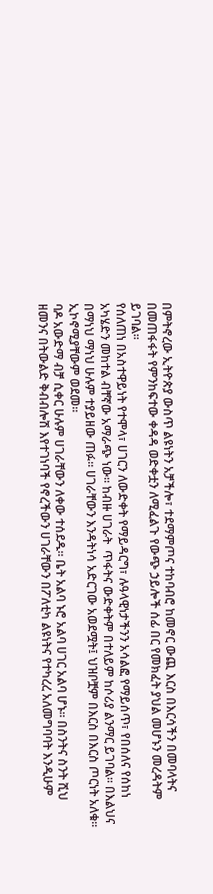በምትኖረው ኢትዮጵያ ውስጥ ልዩነትን አቻችሎ፣ ተደማምጦና ተከባብሮ ከመኖር ውጪ እርስ በእርሳችን በመባላትና በመጠፋፋት የምንከፍተው ቀዳዳ ወድቀቷን ለሚፈልጉ የውጭ ኃይሎች ሰፊ በር የመክፈት ያህል መሆኑን መረዳትም ይገባል፡፡
የሰለጠነ በአስተዋይነት የተሞላ፣ ሀገርን ለውድቀት የማይዳርግ፣ ሉዓላዊነታችንን አሳልፎ የማይሰጥ፣ የበሰለና የሰከነ አካሄድን መከተል ብቸኛው አማራጭ ነው፡፡ ከብዙ ሀገራት  ጥፋትና ውድቀትም በተለይም ከሶሪያ ልንማር ይገባል፡፡ በእልህና በማነህ ማነህ ሁሉም ተያይዘው ጠፉ፡፡ ሀገራቸውን እንዳትነሳ አድርገው አወደሟት፤ ህዝቦቿም በእርስ በእርስ ጦርነት አለቁ፡፡ ኢኮኖሚያቸውም ወደመ፡፡
ባዶ አውድማ ብቻ ሲቀር ሁሉም ሀገራቸውን ለቀው ተሰደዱ፡፡ ቤት አልባ ኑሮ አልባ ሀገር አልባ ሆኑ፡፡ በስንትና ስንት ሺህ ዘመንና በትውልድ ቅብብሎሽ እየተገነባች የኖረችውን ሀገራቸውን በፖለቲካ ልዩነትና የተካረረ አለመግባባት እንዲሁም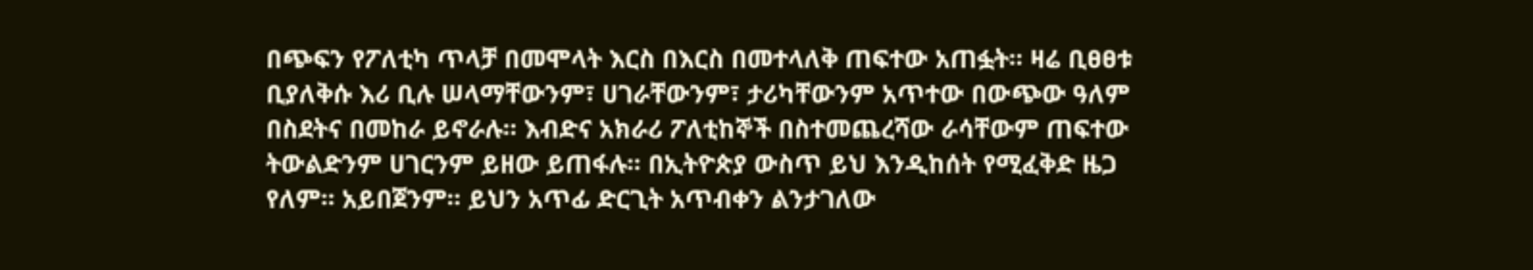በጭፍን የፖለቲካ ጥላቻ በመሞላት እርስ በእርስ በመተላለቅ ጠፍተው አጠፏት፡፡ ዛሬ ቢፀፀቱ ቢያለቅሱ እሪ ቢሉ ሠላማቸውንም፣ ሀገራቸውንም፣ ታሪካቸውንም አጥተው በውጭው ዓለም በስደትና በመከራ ይኖራሉ፡፡ እብድና አክራሪ ፖለቲከኞች በስተመጨረሻው ራሳቸውም ጠፍተው ትውልድንም ሀገርንም ይዘው ይጠፋሉ፡፡ በኢትዮጵያ ውስጥ ይህ እንዲከሰት የሚፈቅድ ዜጋ የለም፡፡ አይበጀንም፡፡ ይህን አጥፊ ድርጊት አጥብቀን ልንታገለው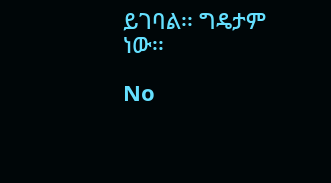ይገባል፡፡ ግዴታም ነው፡፡

No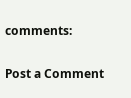comments:

Post a Comment